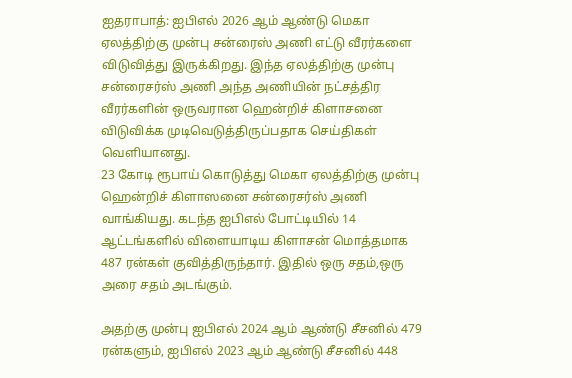ஐதராபாத்: ஐபிஎல் 2026 ஆம் ஆண்டு மெகா ஏலத்திற்கு முன்பு சன்ரைஸ் அணி எட்டு வீரர்களை விடுவித்து இருக்கிறது. இந்த ஏலத்திற்கு முன்பு சன்ரைசர்ஸ் அணி அந்த அணியின் நட்சத்திர வீரர்களின் ஒருவரான ஹென்றிச் கிளாசனை விடுவிக்க முடிவெடுத்திருப்பதாக செய்திகள் வெளியானது.
23 கோடி ரூபாய் கொடுத்து மெகா ஏலத்திற்கு முன்பு ஹென்றிச் கிளாஸனை சன்ரைசர்ஸ் அணி வாங்கியது. கடந்த ஐபிஎல் போட்டியில் 14 ஆட்டங்களில் விளையாடிய கிளாசன் மொத்தமாக 487 ரன்கள் குவித்திருந்தார். இதில் ஒரு சதம்,ஒரு அரை சதம் அடங்கும்.

அதற்கு முன்பு ஐபிஎல் 2024 ஆம் ஆண்டு சீசனில் 479 ரன்களும், ஐபிஎல் 2023 ஆம் ஆண்டு சீசனில் 448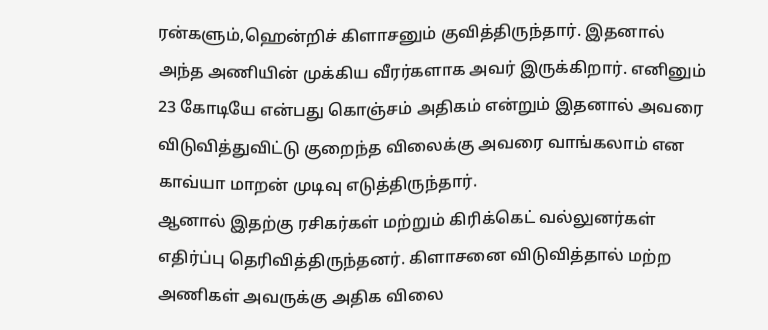ரன்களும்,ஹென்றிச் கிளாசனும் குவித்திருந்தார். இதனால் அந்த அணியின் முக்கிய வீரர்களாக அவர் இருக்கிறார். எனினும் 23 கோடியே என்பது கொஞ்சம் அதிகம் என்றும் இதனால் அவரை விடுவித்துவிட்டு குறைந்த விலைக்கு அவரை வாங்கலாம் என காவ்யா மாறன் முடிவு எடுத்திருந்தார்.
ஆனால் இதற்கு ரசிகர்கள் மற்றும் கிரிக்கெட் வல்லுனர்கள் எதிர்ப்பு தெரிவித்திருந்தனர். கிளாசனை விடுவித்தால் மற்ற அணிகள் அவருக்கு அதிக விலை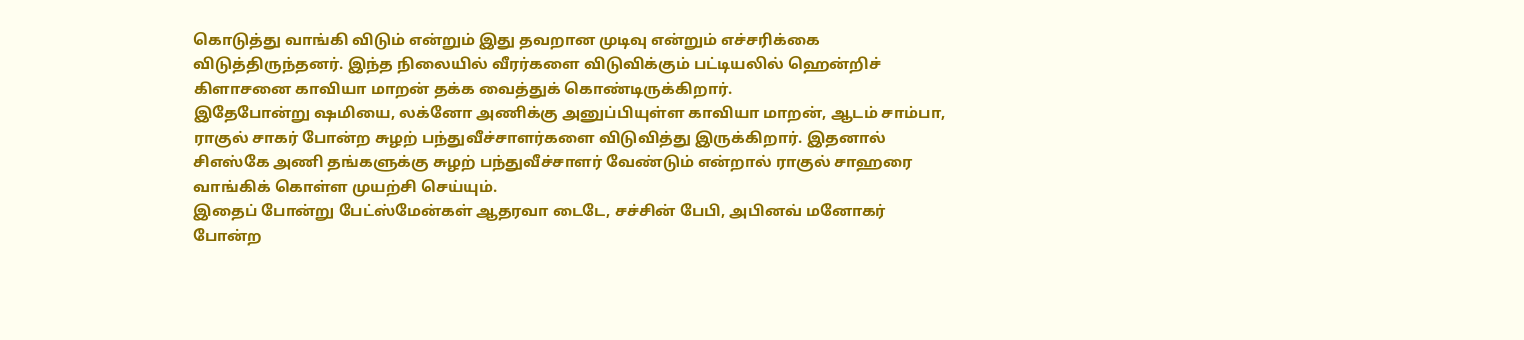கொடுத்து வாங்கி விடும் என்றும் இது தவறான முடிவு என்றும் எச்சரிக்கை விடுத்திருந்தனர். இந்த நிலையில் வீரர்களை விடுவிக்கும் பட்டியலில் ஹென்றிச் கிளாசனை காவியா மாறன் தக்க வைத்துக் கொண்டிருக்கிறார்.
இதேபோன்று ஷமியை, லக்னோ அணிக்கு அனுப்பியுள்ள காவியா மாறன், ஆடம் சாம்பா, ராகுல் சாகர் போன்ற சுழற் பந்துவீச்சாளர்களை விடுவித்து இருக்கிறார். இதனால் சிஎஸ்கே அணி தங்களுக்கு சுழற் பந்துவீச்சாளர் வேண்டும் என்றால் ராகுல் சாஹரை வாங்கிக் கொள்ள முயற்சி செய்யும்.
இதைப் போன்று பேட்ஸ்மேன்கள் ஆதரவா டைடே, சச்சின் பேபி, அபினவ் மனோகர் போன்ற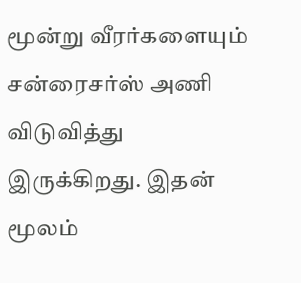மூன்று வீரர்களையும் சன்ரைசர்ஸ் அணி விடுவித்து இருக்கிறது. இதன் மூலம்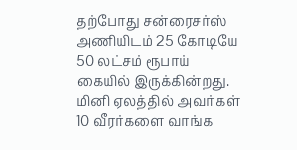தற்போது சன்ரைசர்ஸ் அணியிடம் 25 கோடியே 50 லட்சம் ரூபாய் கையில் இருக்கின்றது. மினி ஏலத்தில் அவர்கள் 10 வீரர்களை வாங்க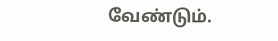வேண்டும்.